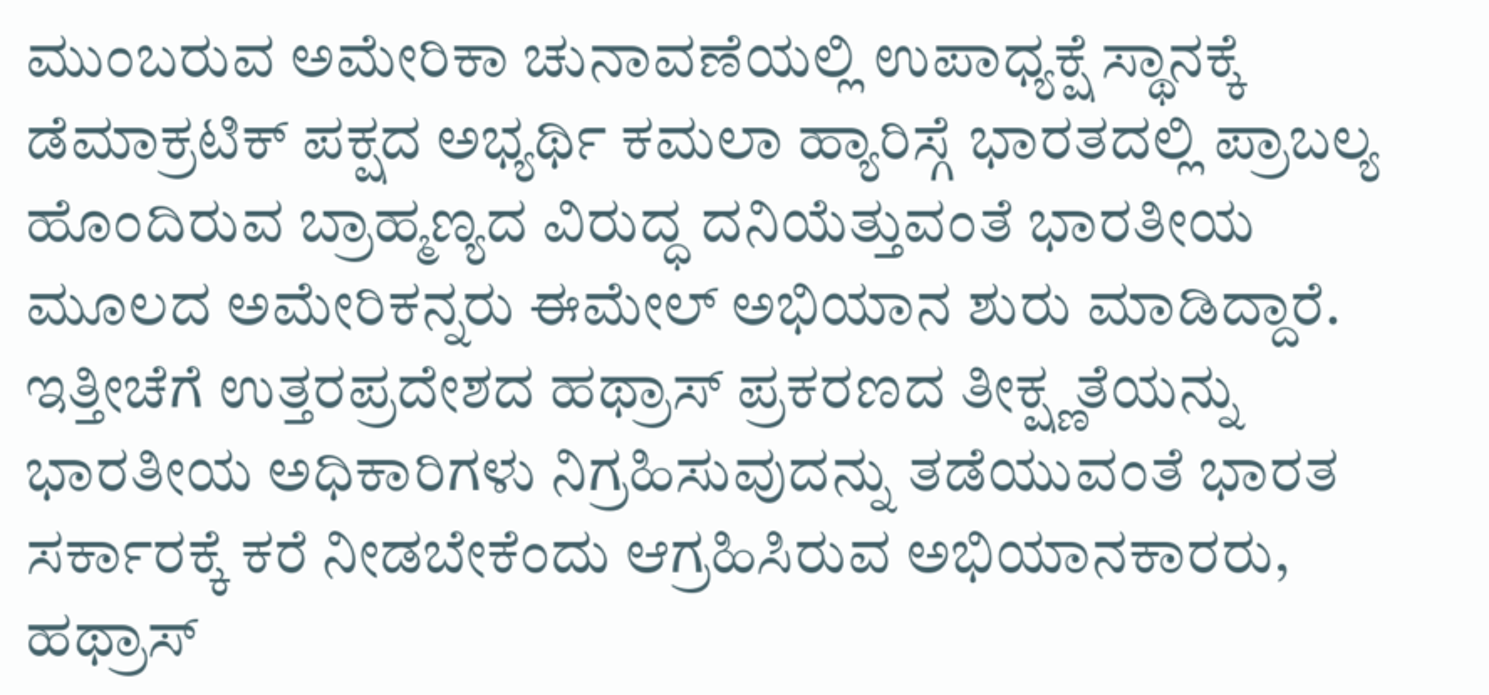ಮುಂಬರುವ ಅಮೇರಿಕಾ ಚುನಾವಣೆಯಲ್ಲಿ ಉಪಾಧ್ಯಕ್ಷೆ ಸ್ಥಾನಕ್ಕೆ ಡೆಮಾಕ್ರಟಿಕ್ ಪಕ್ಷದ ಅಭ್ಯರ್ಥಿ ಕಮಲಾ ಹ್ಯಾರಿಸ್ಗೆ ಭಾರತದಲ್ಲಿ ಪ್ರಾಬಲ್ಯ ಹೊಂದಿರುವ ಬ್ರಾಹ್ಮಣ್ಯದ ವಿರುದ್ಧ ದನಿಯೆತ್ತುವಂತೆ ಭಾರತೀಯ ಮೂಲದ ಅಮೇರಿಕನ್ನರು ಈಮೇಲ್ ಅಭಿಯಾನ ಶುರು ಮಾಡಿದ್ದಾರೆ.
ಇತ್ತೀಚೆಗೆ ಉತ್ತರಪ್ರದೇಶದ ಹಥ್ರಾಸ್ ಪ್ರಕರಣದ ತೀಕ್ಷ್ಣತೆಯನ್ನು ಭಾರತೀಯ ಅಧಿಕಾರಿಗಳು ನಿಗ್ರಹಿಸುವುದನ್ನು ತಡೆಯುವಂತೆ ಭಾರತ ಸರ್ಕಾರಕ್ಕೆ ಕರೆ ನೀಡಬೇಕೆಂದು ಆಗ್ರಹಿಸಿರುವ ಅಭಿಯಾನಕಾರರು, ಹಥ್ರಾಸ್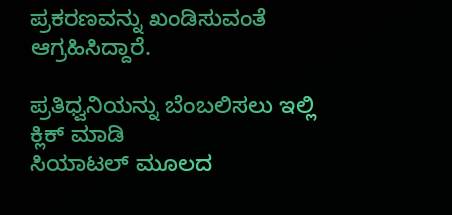ಪ್ರಕರಣವನ್ನು ಖಂಡಿಸುವಂತೆ ಆಗ್ರಹಿಸಿದ್ದಾರೆ.

ಪ್ರತಿಧ್ವನಿಯನ್ನು ಬೆಂಬಲಿಸಲು ಇಲ್ಲಿ ಕ್ಲಿಕ್ ಮಾಡಿ
ಸಿಯಾಟಲ್ ಮೂಲದ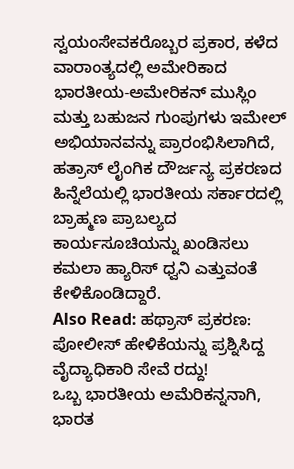ಸ್ವಯಂಸೇವಕರೊಬ್ಬರ ಪ್ರಕಾರ, ಕಳೆದ ವಾರಾಂತ್ಯದಲ್ಲಿ ಅಮೇರಿಕಾದ ಭಾರತೀಯ-ಅಮೇರಿಕನ್ ಮುಸ್ಲಿಂ ಮತ್ತು ಬಹುಜನ ಗುಂಪುಗಳು ಇಮೇಲ್ ಅಭಿಯಾನವನ್ನು ಪ್ರಾರಂಭಿಸಿಲಾಗಿದೆ, ಹತ್ರಾಸ್ ಲೈಂಗಿಕ ದೌರ್ಜನ್ಯ ಪ್ರಕರಣದ ಹಿನ್ನೆಲೆಯಲ್ಲಿ ಭಾರತೀಯ ಸರ್ಕಾರದಲ್ಲಿ ಬ್ರಾಹ್ಮಣ ಪ್ರಾಬಲ್ಯದ ಕಾರ್ಯಸೂಚಿಯನ್ನು ಖಂಡಿಸಲು ಕಮಲಾ ಹ್ಯಾರಿಸ್ ಧ್ವನಿ ಎತ್ತುವಂತೆ ಕೇಳಿಕೊಂಡಿದ್ದಾರೆ.
Also Read: ಹಥ್ರಾಸ್ ಪ್ರಕರಣ: ಪೋಲೀಸ್ ಹೇಳಿಕೆಯನ್ನು ಪ್ರಶ್ನಿಸಿದ್ದ ವೈದ್ಯಾಧಿಕಾರಿ ಸೇವೆ ರದ್ದು!
ಒಬ್ಬ ಭಾರತೀಯ ಅಮೆರಿಕನ್ನನಾಗಿ, ಭಾರತ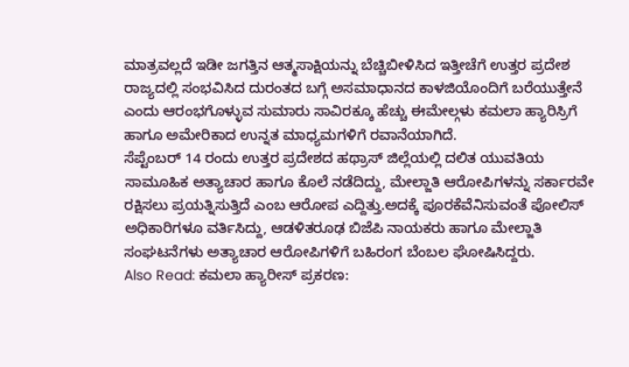ಮಾತ್ರವಲ್ಲದೆ ಇಡೀ ಜಗತ್ತಿನ ಆತ್ಮಸಾಕ್ಷಿಯನ್ನು ಬೆಚ್ಚಿಬೀಳಿಸಿದ ಇತ್ತೀಚೆಗೆ ಉತ್ತರ ಪ್ರದೇಶ ರಾಜ್ಯದಲ್ಲಿ ಸಂಭವಿಸಿದ ದುರಂತದ ಬಗ್ಗೆ ಅಸಮಾಧಾನದ ಕಾಳಜಿಯೊಂದಿಗೆ ಬರೆಯುತ್ತೇನೆ ಎಂದು ಆರಂಭಗೊಳ್ಳುವ ಸುಮಾರು ಸಾವಿರಕ್ಕೂ ಹೆಚ್ಚು ಈಮೇಲ್ಗಳು ಕಮಲಾ ಹ್ಯಾರಿಸ್ರಿಗೆ ಹಾಗೂ ಅಮೇರಿಕಾದ ಉನ್ನತ ಮಾಧ್ಯಮಗಳಿಗೆ ರವಾನೆಯಾಗಿದೆ.
ಸೆಪ್ಟೆಂಬರ್ 14 ರಂದು ಉತ್ತರ ಪ್ರದೇಶದ ಹಥ್ರಾಸ್ ಜಿಲ್ಲೆಯಲ್ಲಿ ದಲಿತ ಯುವತಿಯ ಸಾಮೂಹಿಕ ಅತ್ಯಾಚಾರ ಹಾಗೂ ಕೊಲೆ ನಡೆದಿದ್ದು, ಮೇಲ್ಜಾತಿ ಆರೋಪಿಗಳನ್ನು ಸರ್ಕಾರವೇ ರಕ್ಷಿಸಲು ಪ್ರಯತ್ನಿಸುತ್ತಿದೆ ಎಂಬ ಆರೋಪ ಎದ್ದಿತ್ತು.ಅದಕ್ಕೆ ಪೂರಕೆವೆನಿಸುವಂತೆ ಪೋಲಿಸ್ ಅಧಿಕಾರಿಗಳೂ ವರ್ತಿಸಿದ್ದು, ಆಡಳಿತರೂಢ ಬಿಜೆಪಿ ನಾಯಕರು ಹಾಗೂ ಮೇಲ್ಜಾತಿ ಸಂಘಟನೆಗಳು ಅತ್ಯಾಚಾರ ಆರೋಪಿಗಳಿಗೆ ಬಹಿರಂಗ ಬೆಂಬಲ ಘೋಷಿಸಿದ್ದರು.
Also Read: ಕಮಲಾ ಹ್ಯಾರೀಸ್ ಪ್ರಕರಣ: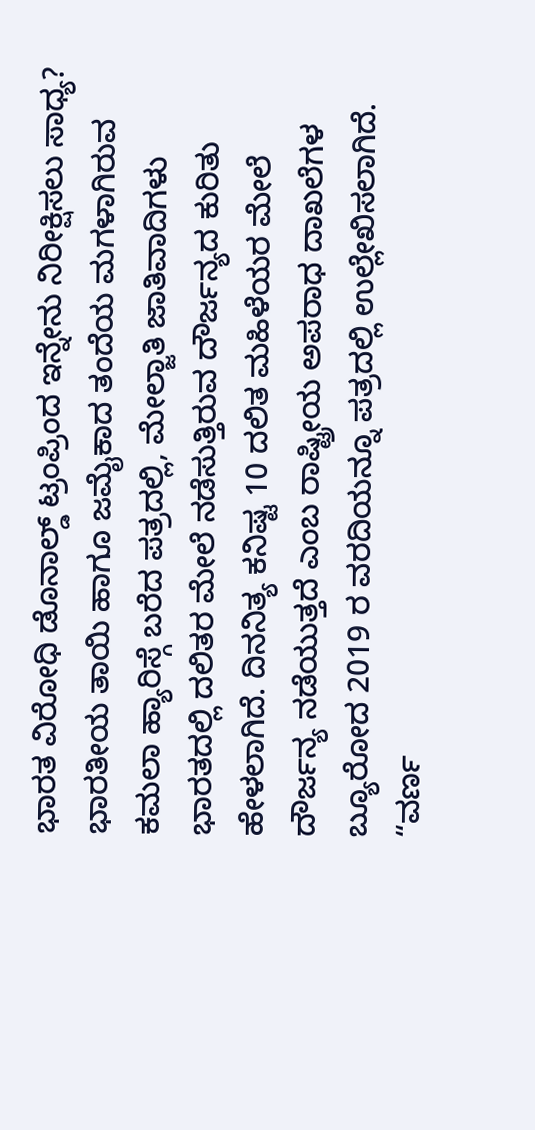ಭಾರತ ವಿರೋಧಿ ಡೊನಾಲ್ಡ್ ಟ್ರಂಪ್ರಿಂದ ಇನ್ನೇನು ನಿರೀಕ್ಷಿಸಲು ಸಾಧ್ಯ?
ಭಾರತೀಯ ತಾಯಿ ಹಾಗೂ ಜಮೈಕಾದ ತಂದೆಯ ಮಗಳಾಗಿರುವ ಕಮಲಾ ಹ್ಯಾರಿಸ್ಗೆ ಬರೆದ ಪತ್ರದಲ್ಲಿ, ಮೇಲ್ಜಾತಿ ಜಾತಿವಾದಿಗಳು ಭಾರತದಲ್ಲಿ ದಲಿತರ ಮೇಲೆ ನಡೆಸುತ್ತಿರುವ ದೌರ್ಜನ್ಯದ ಕುರಿತು ಹೇಳಲಾಗಿದೆ. ದಿನನಿತ್ಯ ಕನಿಷ್ಟ 10 ದಲಿತ ಮಹಿಳೆಯರ ಮೇಲೆ ದೌರ್ಜನ್ಯ ನಡೆಯುತ್ತದೆ ಎಂಬ ರಾಷ್ಟ್ರೀಯ ಅಪರಾಧ ದಾಖಲೆಗಳ ಬ್ಯೂರೋದ 2019 ರ ವರದಿಯನ್ನೂ ಪತ್ರದಲ್ಲಿ ಉಲ್ಲೇಖಿಸಲಾಗಿದೆ.
“ವರ್ಣ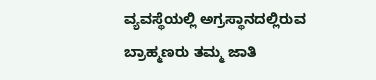ವ್ಯವಸ್ಥೆಯಲ್ಲಿ ಅಗ್ರಸ್ಥಾನದಲ್ಲಿರುವ ಬ್ರಾಹ್ಮಣರು ತಮ್ಮ ಜಾತಿ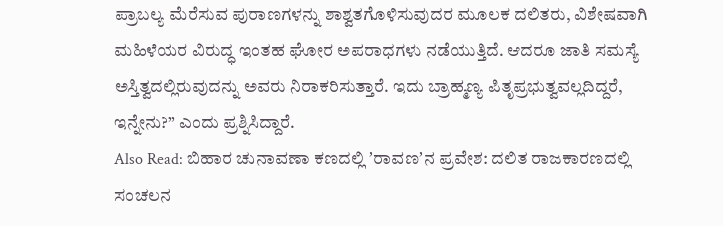ಪ್ರಾಬಲ್ಯ ಮೆರೆಸುವ ಪುರಾಣಗಳನ್ನು ಶಾಶ್ವತಗೊಳಿಸುವುದರ ಮೂಲಕ ದಲಿತರು, ವಿಶೇಷವಾಗಿ ಮಹಿಳೆಯರ ವಿರುದ್ಧ ಇಂತಹ ಘೋರ ಅಪರಾಧಗಳು ನಡೆಯುತ್ತಿದೆ. ಆದರೂ ಜಾತಿ ಸಮಸ್ಯೆ ಅಸ್ತಿತ್ವದಲ್ಲಿರುವುದನ್ನು ಅವರು ನಿರಾಕರಿಸುತ್ತಾರೆ. ಇದು ಬ್ರಾಹ್ಮಣ್ಯ ಪಿತೃಪ್ರಭುತ್ವವಲ್ಲದಿದ್ದರೆ, ಇನ್ನೇನು?” ಎಂದು ಪ್ರಶ್ನಿಸಿದ್ದಾರೆ.
Also Read: ಬಿಹಾರ ಚುನಾವಣಾ ಕಣದಲ್ಲಿ ʼರಾವಣʼನ ಪ್ರವೇಶ: ದಲಿತ ರಾಜಕಾರಣದಲ್ಲಿ ಸಂಚಲನ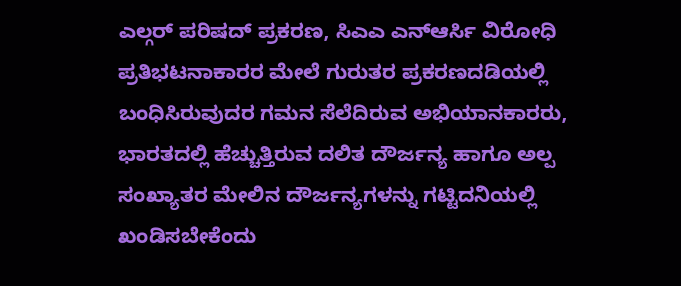ಎಲ್ಗರ್ ಪರಿಷದ್ ಪ್ರಕರಣ, ಸಿಎಎ ಎನ್ಆರ್ಸಿ ವಿರೋಧಿ ಪ್ರತಿಭಟನಾಕಾರರ ಮೇಲೆ ಗುರುತರ ಪ್ರಕರಣದಡಿಯಲ್ಲಿ ಬಂಧಿಸಿರುವುದರ ಗಮನ ಸೆಲೆದಿರುವ ಅಭಿಯಾನಕಾರರು, ಭಾರತದಲ್ಲಿ ಹೆಚ್ಚುತ್ತಿರುವ ದಲಿತ ದೌರ್ಜನ್ಯ ಹಾಗೂ ಅಲ್ಪ ಸಂಖ್ಯಾತರ ಮೇಲಿನ ದೌರ್ಜನ್ಯಗಳನ್ನು ಗಟ್ಟಿದನಿಯಲ್ಲಿ ಖಂಡಿಸಬೇಕೆಂದು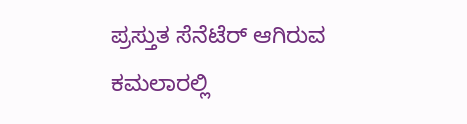ಪ್ರಸ್ತುತ ಸೆನೆಟೆರ್ ಆಗಿರುವ ಕಮಲಾರಲ್ಲಿ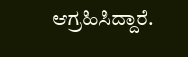ಆಗ್ರಹಿಸಿದ್ದಾರೆ.